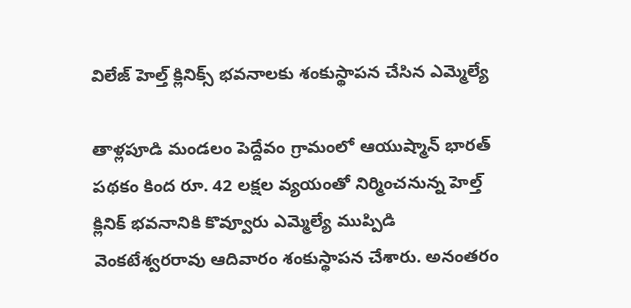విలేజ్ హెల్త్ క్లినిక్స్ భవనాలకు శంకుస్థాపన చేసిన ఎమ్మెల్యే

తాళ్లపూడి మండలం పెద్దేవం గ్రామంలో ఆయుష్మాన్ భారత్ పథకం కింద రూ. 42 లక్షల వ్యయంతో నిర్మించనున్న హెల్త్ క్లినిక్ భవనానికి కొవ్వూరు ఎమ్మెల్యే ముప్పిడి వెంకటేశ్వరరావు ఆదివారం శంకుస్థాపన చేశారు. అనంతరం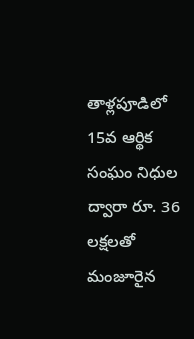తాళ్లపూడిలో 15వ ఆర్థిక సంఘం నిధుల ద్వారా రూ. 36 లక్షలతో మంజూరైన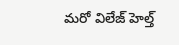మరో విలేజ్ హెల్త్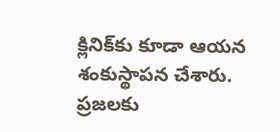క్లినిక్‌కు కూడా ఆయన శంకుస్థాపన చేశారు. ప్రజలకు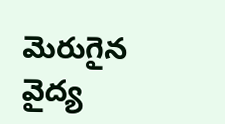మెరుగైన వైద్య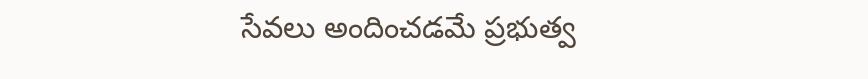సేవలు అందించడమే ప్రభుత్వ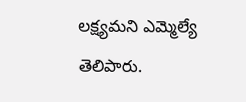లక్ష్యమని ఎమ్మెల్యే తెలిపారు.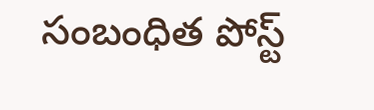సంబంధిత పోస్ట్